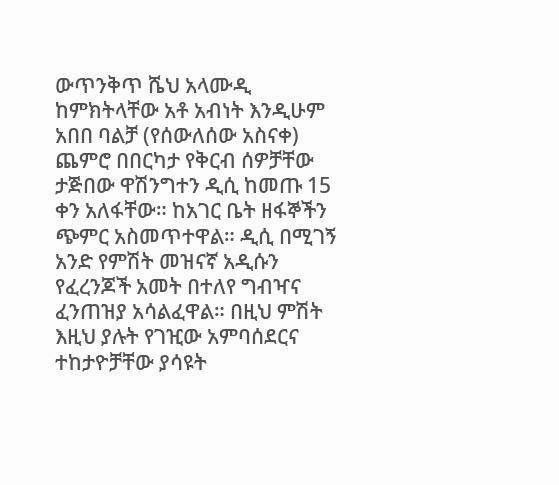ውጥንቅጥ ሼህ አላሙዲ ከምክትላቸው አቶ አብነት እንዲሁም አበበ ባልቻ (የሰውለሰው አስናቀ) ጨምሮ በበርካታ የቅርብ ሰዎቻቸው ታጅበው ዋሽንግተን ዲሲ ከመጡ 15 ቀን አለፋቸው። ከአገር ቤት ዘፋኞችን ጭምር አስመጥተዋል። ዲሲ በሚገኝ አንድ የምሽት መዝናኛ አዲሱን የፈረንጆች አመት በተለየ ግብዣና ፈንጠዝያ አሳልፈዋል። በዚህ ምሽት እዚህ ያሉት የገዢው አምባሰደርና ተከታዮቻቸው ያሳዩት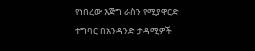የነበረው እጅግ ራስን የሚያዋርድ ተግባር በአንዳንድ ታዳሚዎች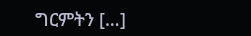ግርምትን […]